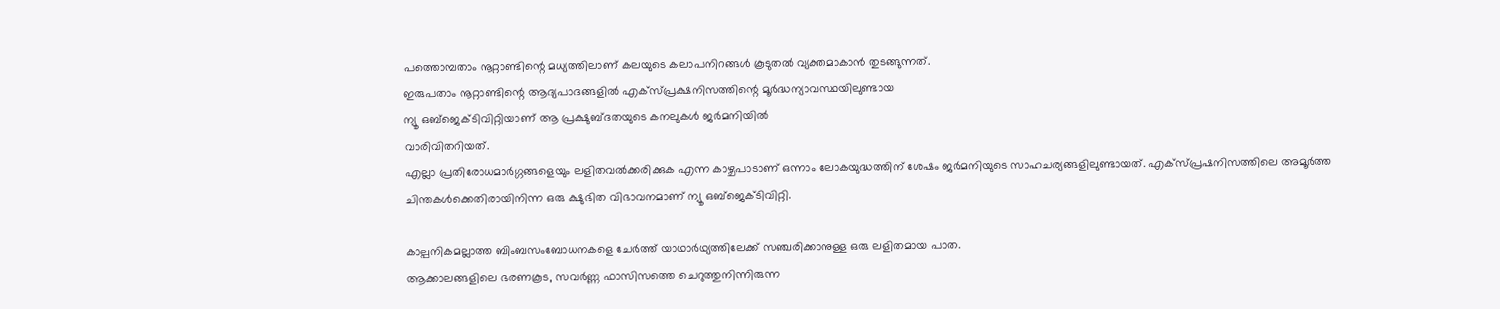പത്തൊമ്പതാം നൂറ്റാണ്ടിന്റെ മധ്യത്തിലാണ് കലയുടെ കലാപനിറങ്ങൾ കൂടുതൽ വ്യക്തമാകാൻ തുടങ്ങുന്നത്.
ഇരുപതാം നൂറ്റാണ്ടിന്റെ ആദ്യപാദങ്ങളിൽ എക്സ്പ്രക്ഷനിസത്തിന്റെ മൂർദ്ധന്യാവസ്ഥയിലുണ്ടായ
ന്യൂ ഒബ്ജെക്ടിവിറ്റിയാണ് ആ പ്രക്ഷുബ്ദതയുടെ കനലുകൾ ജർമനിയിൽ
വാരിവിതറിയത്.
എല്ലാ പ്രതിരോധമാർഗ്ഗങ്ങളെയും ലളിതവൽക്കരിക്കുക എന്ന കാഴ്ചപാടാണ് ഒന്നാം ലോകയുദ്ധത്തിന് ശേഷം ജർമനിയുടെ സാഹചര്യങ്ങളിലുണ്ടായത്. എക്സ്പ്രഷനിസത്തിലെ അമൂർത്ത ചിന്തകൾക്കെതിരായിനിന്ന ഒരു ക്ഷുഭിത വിഭാവനമാണ് ന്യൂ ഒബ്ജെക്ടിവിറ്റി.

കാല്പനികമല്ലാത്ത ബിംബസംബോധനകളെ ചേർത്ത് യാഥാർഥ്യത്തിലേക്ക് സഞ്ചരിക്കാനുള്ള ഒരു ലളിതമായ പാത.
ആക്കാലങ്ങളിലെ ഭരണകൂട, സവർണ്ണ ഫാസിസത്തെ ചെറുത്തുനിന്നിരുന്ന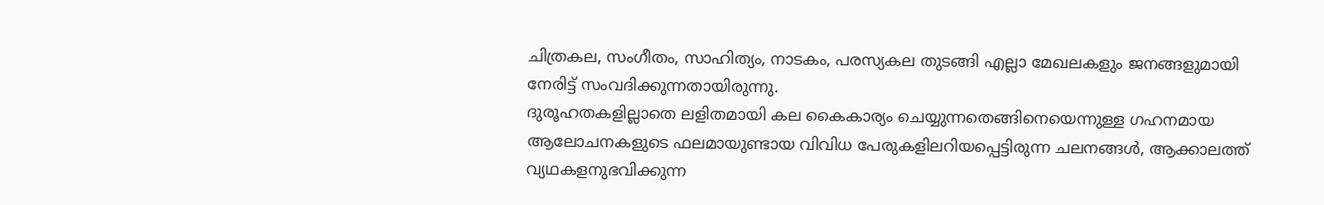ചിത്രകല, സംഗീതം, സാഹിത്യം, നാടകം, പരസ്യകല തുടങ്ങി എല്ലാ മേഖലകളും ജനങ്ങളുമായി നേരിട്ട് സംവദിക്കുന്നതായിരുന്നു.
ദുരൂഹതകളില്ലാതെ ലളിതമായി കല കൈകാര്യം ചെയ്യുന്നതെങ്ങിനെയെന്നുള്ള ഗഹനമായ ആലോചനകളുടെ ഫലമായുണ്ടായ വിവിധ പേരുകളിലറിയപ്പെട്ടിരുന്ന ചലനങ്ങൾ, ആക്കാലത്ത് വ്യഥകളനുഭവിക്കുന്ന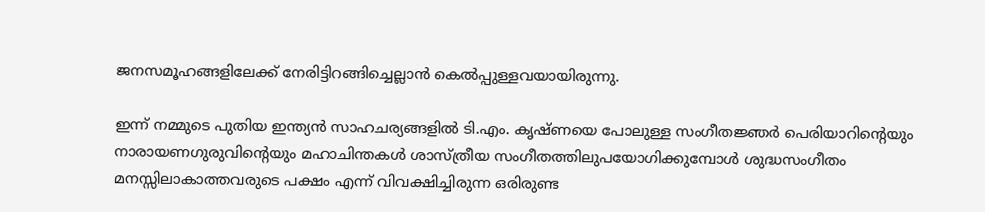ജനസമൂഹങ്ങളിലേക്ക് നേരിട്ടിറങ്ങിച്ചെല്ലാൻ കെൽപ്പുള്ളവയായിരുന്നു.

ഇന്ന് നമ്മുടെ പുതിയ ഇന്ത്യൻ സാഹചര്യങ്ങളിൽ ടി.എം. കൃഷ്ണയെ പോലുള്ള സംഗീതജ്ഞർ പെരിയാറിന്റെയും നാരായണഗുരുവിന്റെയും മഹാചിന്തകൾ ശാസ്ത്രീയ സംഗീതത്തിലുപയോഗിക്കുമ്പോൾ ശുദ്ധസംഗീതം മനസ്സിലാകാത്തവരുടെ പക്ഷം എന്ന് വിവക്ഷിച്ചിരുന്ന ഒരിരുണ്ട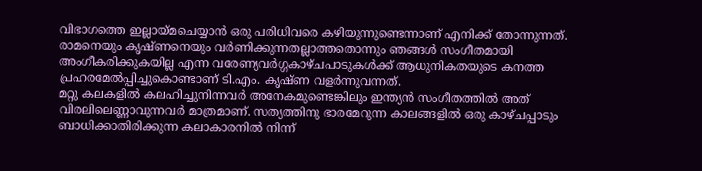വിഭാഗത്തെ ഇല്ലായ്മചെയ്യാൻ ഒരു പരിധിവരെ കഴിയുന്നുണ്ടെന്നാണ് എനിക്ക് തോന്നുന്നത്. രാമനെയും കൃഷ്ണനെയും വർണിക്കുന്നതല്ലാത്തതൊന്നും ഞങ്ങൾ സംഗീതമായി അംഗീകരിക്കുകയില്ല എന്ന വരേണ്യവർഗ്ഗകാഴ്ചപാടുകൾക്ക് ആധുനികതയുടെ കനത്ത പ്രഹരമേൽപ്പിച്ചുകൊണ്ടാണ് ടി.എം. കൃഷ്ണ വളർന്നുവന്നത്.
മറ്റു കലകളിൽ കലഹിച്ചുനിന്നവർ അനേകമുണ്ടെങ്കിലും ഇന്ത്യൻ സംഗീതത്തിൽ അത് വിരലിലെണ്ണാവുന്നവർ മാത്രമാണ്. സത്യത്തിനു ഭാരമേറുന്ന കാലങ്ങളിൽ ഒരു കാഴ്ചപ്പാടും ബാധിക്കാതിരിക്കുന്ന കലാകാരനിൽ നിന്ന്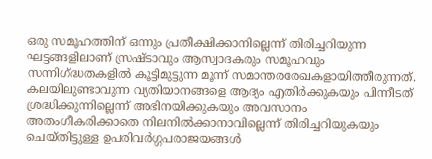ഒരു സമൂഹത്തിന് ഒന്നും പ്രതീക്ഷിക്കാനില്ലെന്ന് തിരിച്ചറിയുന്ന ഘട്ടങ്ങളിലാണ് സ്രഷ്ടാവും ആസ്വാദകരും സമൂഹവും സന്നിഗ്ദ്ധതകളിൽ കൂട്ടിമുട്ടുന്ന മൂന്ന് സമാന്തരരേഖകളായിത്തീരുന്നത്. കലയിലുണ്ടാവുന്ന വ്യതിയാനങ്ങളെ ആദ്യം എതിർക്കുകയും പിന്നീടത് ശ്രദ്ധിക്കുന്നില്ലെന്ന് അഭിനയിക്കുകയും അവസാനം അതംഗീകരിക്കാതെ നിലനിൽക്കാനാവില്ലെന്ന് തിരിച്ചറിയുകയും ചെയ്തിട്ടുള്ള ഉപരിവർഗ്ഗപരാജയങ്ങൾ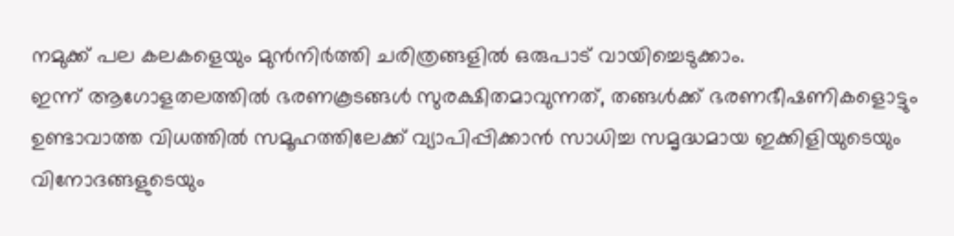നമുക്ക് പല കലകളെയും മുൻനിർത്തി ചരിത്രങ്ങളിൽ ഒരുപാട് വായിച്ചെടുക്കാം.
ഇന്ന് ആഗോളതലത്തിൽ ഭരണകൂടങ്ങൾ സുരക്ഷിതമാവുന്നത്, തങ്ങൾക്ക് ഭരണഭീഷണികളൊട്ടും ഉണ്ടാവാത്ത വിധത്തിൽ സമൂഹത്തിലേക്ക് വ്യാപിപ്പിക്കാൻ സാധിച്ച സമൃദ്ധമായ ഇക്കിളിയുടെയും വിനോദങ്ങളുടെയും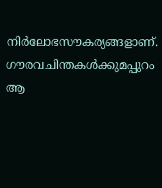നിർലോഭസൗകര്യങ്ങളാണ്. ഗൗരവചിന്തകൾക്കുമപ്പുറം ആ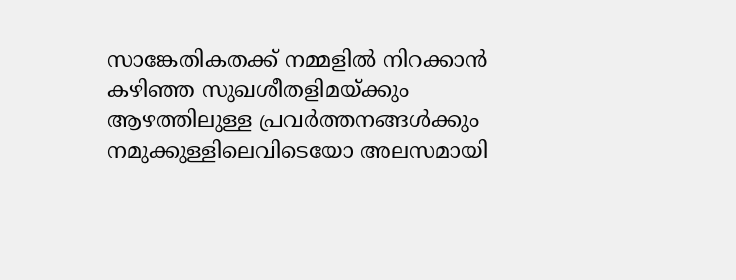സാങ്കേതികതക്ക് നമ്മളിൽ നിറക്കാൻ കഴിഞ്ഞ സുഖശീതളിമയ്ക്കും ആഴത്തിലുള്ള പ്രവർത്തനങ്ങൾക്കും നമുക്കുള്ളിലെവിടെയോ അലസമായി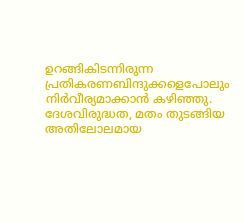ഉറങ്ങികിടന്നിരുന്ന പ്രതികരണബിന്ദുക്കളെപോലും നിർവീര്യമാക്കാൻ കഴിഞ്ഞു. ദേശവിരുദ്ധത, മതം തുടങ്ങിയ അതിലോലമായ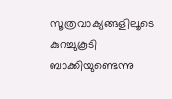സൂത്രവാക്യങ്ങളിലൂടെ കുറച്ചുകൂടി ബാക്കിയുണ്ടെന്നു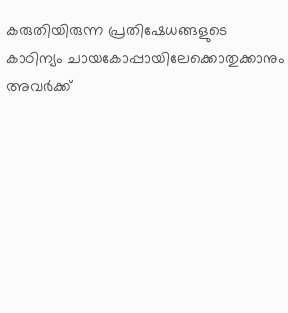കരുതിയിരുന്ന പ്രതിഷേധങ്ങളുടെ കാഠിന്യം ചായകോപ്പായിലേക്കൊതുക്കാനും അവർക്ക്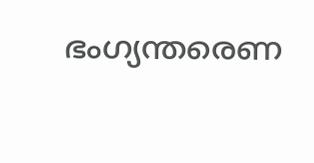ഭംഗ്യന്തരെണ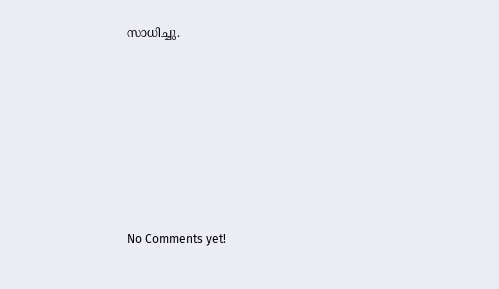സാധിച്ചു.







No Comments yet!